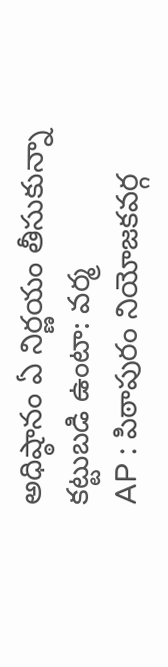అధిష్ఠానం ఏ నిర్ణయం తీసుకున్నా కట్టుబడి ఉంటా: వర్మ
AP : పిఠాపురం నియోజకవర్గ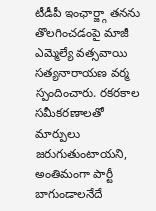టీడీపీ ఇంఛార్జ్గా తనను తొలగించడంపై మాజీ ఎమ్మెల్యే వత్సవాయి సత్యనారాయణ వర్మ స్పందించారు. రకరకాల సమీకరణాలతో మార్పులు జరుగుతుంటాయని, అంతిమంగా పార్టీ బాగుండాలనేదే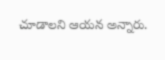చూడాలని ఆయన అన్నారు.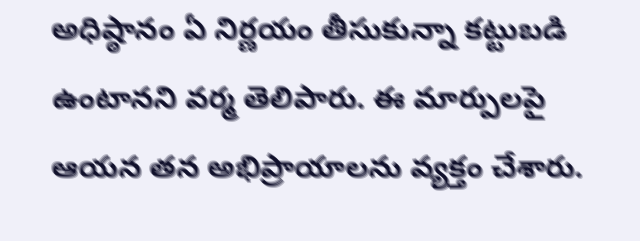అధిష్ఠానం ఏ నిర్ణయం తీసుకున్నా కట్టుబడి ఉంటానని వర్మ తెలిపారు. ఈ మార్పులపై ఆయన తన అభిప్రాయాలను వ్యక్తం చేశారు.